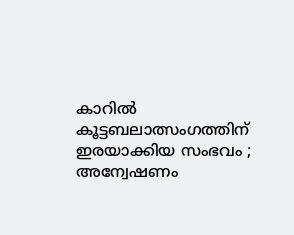കാറില്‍ കൂട്ടബലാത്സംഗത്തിന് ഇരയാക്കിയ സംഭവം ; അന്വേഷണം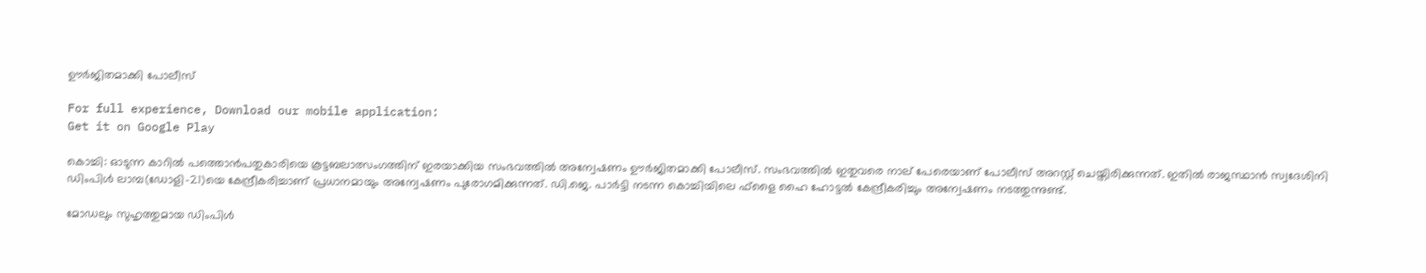ഊര്‍ജിതമാക്കി പോലീസ്

For full experience, Download our mobile application:
Get it on Google Play

കൊച്ചി: ഓടുന്ന കാറില്‍ പത്തൊന്‍പതുകാരിയെ കൂട്ടബലാത്സംഗത്തിന് ഇരയാക്കിയ സംഭവത്തില്‍ അന്വേഷണം ഊര്‍ജിതമാക്കി പോലീസ്. സംഭവത്തില്‍ ഇതുവരെ നാല് പേരെയാണ് പോലീസ് അറസ്റ്റ് ചെയ്തിരിക്കുന്നത്. ഇതില്‍ രാജസ്ഥാന്‍ സ്വദേശിനി ഡിംപിള്‍ ലാമ്പ(ഡോളി-21)യെ കേന്ദ്രീകരിച്ചാണ് പ്രധാനമായും അന്വേഷണം പുരോഗമിക്കുന്നത്. ഡി.ജെ. പാര്‍ട്ടി നടന്ന കൊച്ചിയിലെ ഫ്‌ളൈ ഹൈ ഹോട്ടല്‍ കേന്ദ്രീകരിച്ചും അന്വേഷണം നടത്തുന്നുണ്ട്.

മോഡലും സുഹൃത്തുമായ ഡിംപിള്‍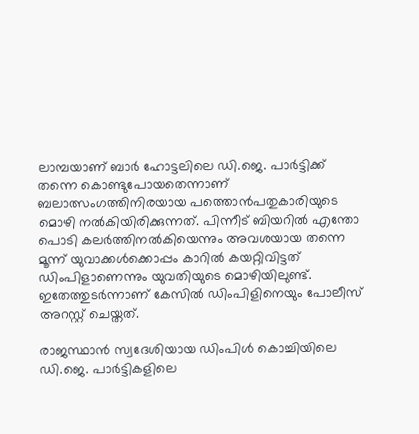ലാമ്പയാണ് ബാര്‍ ഹോട്ടലിലെ ഡി.ജെ. പാര്‍ട്ടിക്ക് തന്നെ കൊണ്ടുപോയതെന്നാണ് ബലാത്സംഗത്തിനിരയായ പത്തൊന്‍പതുകാരിയുടെ മൊഴി നല്‍കിയിരിക്കുന്നത്. പിന്നീട് ബിയറില്‍ എന്തോ പൊടി കലര്‍ത്തിനല്‍കിയെന്നും അവശയായ തന്നെ മൂന്ന് യുവാക്കള്‍ക്കൊപ്പം കാറില്‍ കയറ്റിവിട്ടത് ഡിംപിളാണെന്നും യുവതിയുടെ മൊഴിയിലുണ്ട്. ഇതേത്തുടര്‍ന്നാണ് കേസില്‍ ഡിംപിളിനെയും പോലീസ് അറസ്റ്റ് ചെയ്തത്.

രാജസ്ഥാന്‍ സ്വദേശിയായ ഡിംപിള്‍ കൊച്ചിയിലെ ഡി.ജെ. പാര്‍ട്ടികളിലെ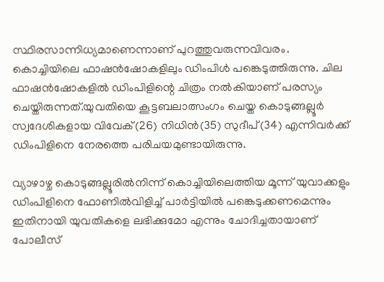സ്ഥിരസാന്നിധ്യമാണെന്നാണ് പുറത്തുവരുന്നവിവരം. കൊച്ചിയിലെ ഫാഷന്‍ഷോകളിലും ഡിംപിള്‍ പങ്കെടുത്തിരുന്നു. ചില ഫാഷന്‍ഷോകളില്‍ ഡിംപിളിന്റെ ചിത്രം നല്‍കിയാണ് പരസ്യം ചെയ്തിരുന്നത്.യുവതിയെ കൂട്ടബലാത്സംഗം ചെയ്ത കൊടുങ്ങല്ലൂര്‍ സ്വദേശികളായ വിവേക്(26) നിധിന്‍(35) സുദീപ്(34) എന്നിവര്‍ക്ക് ഡിംപിളിനെ നേരത്തെ പരിചയമുണ്ടായിരുന്നു.

വ്യാഴാഴ്ച കൊടുങ്ങല്ലൂരില്‍നിന്ന് കൊച്ചിയിലെത്തിയ മൂന്ന് യുവാക്കളും ഡിംപിളിനെ ഫോണില്‍വിളിച്ച്‌ പാര്‍ട്ടിയില്‍ പങ്കെടുക്കണമെന്നും ഇതിനായി യുവതികളെ ലഭിക്കുമോ എന്നും ചോദിച്ചതായാണ് പോലീസ്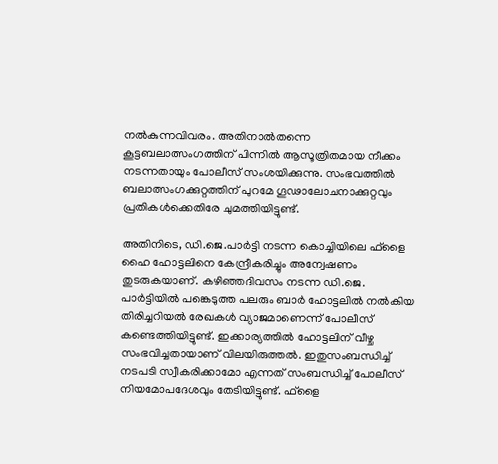നല്‍കുന്നവിവരം. അതിനാല്‍തന്നെ കൂട്ടബലാത്സംഗത്തിന് പിന്നില്‍ ആസൂത്രിതമായ നീക്കം നടന്നതായും പോലീസ് സംശയിക്കുന്നു. സംഭവത്തില്‍ ബലാത്സംഗക്കുറ്റത്തിന് പുറമേ ഗൂഢാലോചനാക്കുറ്റവും പ്രതികള്‍ക്കെതിരേ ചുമത്തിയിട്ടുണ്ട്.

അതിനിടെ, ഡി.ജെ.പാര്‍ട്ടി നടന്ന കൊച്ചിയിലെ ഫ്‌ളൈ ഹൈ ഹോട്ടലിനെ കേന്ദ്രീകരിച്ചും അന്വേഷണം തുടരുകയാണ്. കഴിഞ്ഞദിവസം നടന്ന ഡി.ജെ. പാര്‍ട്ടിയില്‍ പങ്കെടുത്ത പലരും ബാര്‍ ഹോട്ടലില്‍ നല്‍കിയ തിരിച്ചറിയല്‍ രേഖകള്‍ വ്യാജമാണെന്ന് പോലീസ് കണ്ടെത്തിയിട്ടുണ്ട്. ഇക്കാര്യത്തില്‍ ഹോട്ടലിന് വീഴ്ച സംഭവിച്ചതായാണ് വിലയിരുത്തല്‍. ഇതുസംബന്ധിച്ച്‌ നടപടി സ്വീകരിക്കാമോ എന്നത് സംബന്ധിച്ച്‌ പോലീസ് നിയമോപദേശവും തേടിയിട്ടുണ്ട്. ഫ്‌ളൈ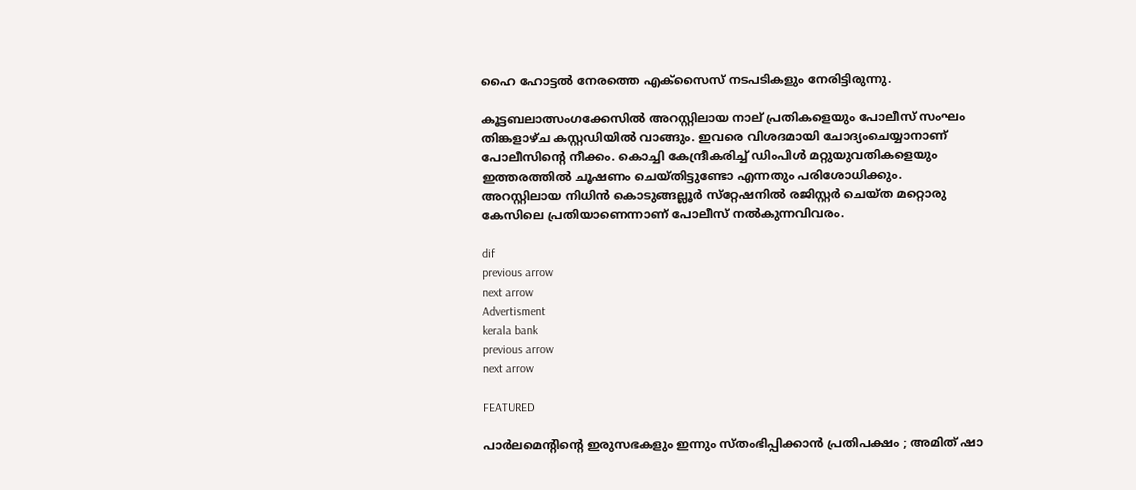ഹൈ ഹോട്ടല്‍ നേരത്തെ എക്‌സൈസ് നടപടികളും നേരിട്ടിരുന്നു.

കൂട്ടബലാത്സംഗക്കേസില്‍ അറസ്റ്റിലായ നാല് പ്രതികളെയും പോലീസ് സംഘം തിങ്കളാഴ്ച കസ്റ്റഡിയില്‍ വാങ്ങും. ഇവരെ വിശദമായി ചോദ്യംചെയ്യാനാണ് പോലീസിന്റെ നീക്കം. കൊച്ചി കേന്ദ്രീകരിച്ച്‌ ഡിംപിള്‍ മറ്റുയുവതികളെയും ഇത്തരത്തില്‍ ചൂഷണം ചെയ്തിട്ടുണ്ടോ എന്നതും പരിശോധിക്കും. അറസ്റ്റിലായ നിധിന്‍ കൊടുങ്ങല്ലൂര്‍ സ്‌റ്റേഷനില്‍ രജിസ്റ്റര്‍ ചെയ്ത മറ്റൊരു കേസിലെ പ്രതിയാണെന്നാണ് പോലീസ് നല്‍കുന്നവിവരം.

dif
previous arrow
next arrow
Advertisment
kerala bank
previous arrow
next arrow

FEATURED

പാർലമെന്‍റിന്‍റെ ഇരുസഭകളും ഇന്നും സ്തംഭിപ്പിക്കാൻ പ്രതിപക്ഷം ; അമിത് ഷാ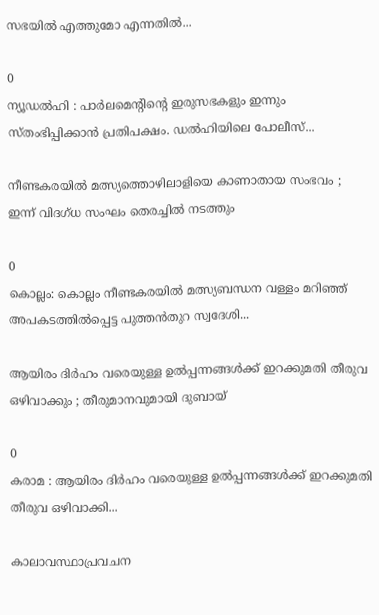സഭയിൽ എത്തുമോ എന്നതിൽ...

0
ന്യൂഡൽഹി : പാർലമെന്‍റിന്‍റെ ഇരുസഭകളും ഇന്നും സ്തംഭിപ്പിക്കാൻ പ്രതിപക്ഷം. ഡൽഹിയിലെ പോലീസ്...

നീണ്ടകരയിൽ മത്സ്യത്തൊഴിലാളിയെ കാണാതായ സംഭവം ; ഇന്ന് വിദഗ്ധ സംഘം തെരച്ചിൽ നടത്തും

0
കൊല്ലം: കൊല്ലം നീണ്ടകരയിൽ മത്സ്യബന്ധന വള്ളം മറിഞ്ഞ് അപകടത്തിൽപ്പെട്ട പുത്തൻതുറ സ്വദേശി...

ആയിരം ദിര്‍ഹം വരെയുള്ള ഉല്‍പ്പന്നങ്ങള്‍ക്ക് ഇറക്കുമതി തീരുവ ഒഴിവാക്കും ; തീരുമാനവുമായി ദുബായ്

0
കരാമ : ആയിരം ദിര്‍ഹം വരെയുള്ള ഉല്‍പ്പന്നങ്ങള്‍ക്ക് ഇറക്കുമതി തീരുവ ഒഴിവാക്കി...

കാലാവസ്ഥാപ്രവചന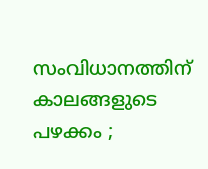സംവിധാനത്തിന് കാലങ്ങളുടെ പഴക്കം ;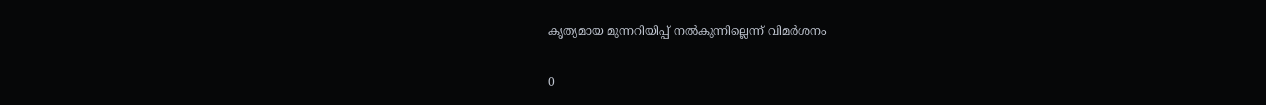കൃത്യമായ മുന്നറിയിപ്പ് നൽകുന്നില്ലെന്ന് വിമർശനം

0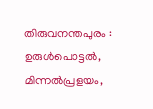തിരുവനന്തപുരം : ഉരുൾപൊട്ടൽ, മിന്നൽപ്രളയം,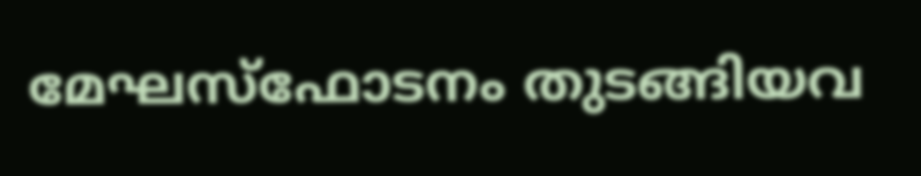മേഘസ്ഫോടനം തുടങ്ങിയവ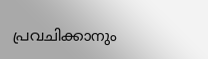പ്രവചിക്കാനും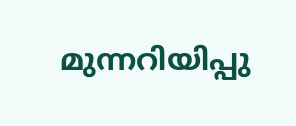മുന്നറിയിപ്പു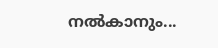നൽകാനും...